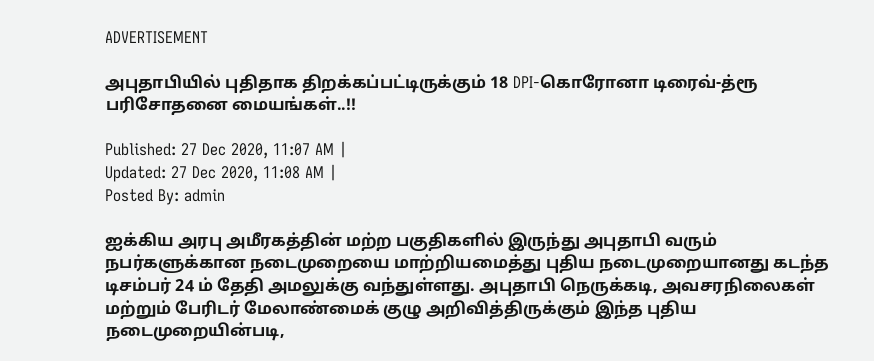ADVERTISEMENT

அபுதாபியில் புதிதாக திறக்கப்பட்டிருக்கும் 18 DPI-கொரோனா டிரைவ்-த்ரூ பரிசோதனை மையங்கள்..!!

Published: 27 Dec 2020, 11:07 AM |
Updated: 27 Dec 2020, 11:08 AM |
Posted By: admin

ஐக்கிய அரபு அமீரகத்தின் மற்ற பகுதிகளில் இருந்து அபுதாபி வரும் நபர்களுக்கான நடைமுறையை மாற்றியமைத்து புதிய நடைமுறையானது கடந்த டிசம்பர் 24 ம் தேதி அமலுக்கு வந்துள்ளது. அபுதாபி நெருக்கடி, அவசரநிலைகள் மற்றும் பேரிடர் மேலாண்மைக் குழு அறிவித்திருக்கும் இந்த புதிய நடைமுறையின்படி,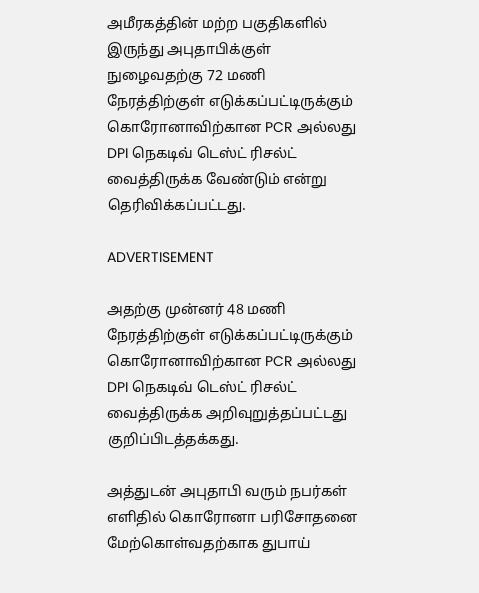அமீரகத்தின் மற்ற பகுதிகளில் இருந்து அபுதாபிக்குள் நுழைவதற்கு 72 மணி நேரத்திற்குள் எடுக்கப்பட்டிருக்கும் கொரோனாவிற்கான PCR அல்லது DPI நெகடிவ் டெஸ்ட் ரிசல்ட் வைத்திருக்க வேண்டும் என்று தெரிவிக்கப்பட்டது.

ADVERTISEMENT

அதற்கு முன்னர் 48 மணி நேரத்திற்குள் எடுக்கப்பட்டிருக்கும் கொரோனாவிற்கான PCR அல்லது DPI நெகடிவ் டெஸ்ட் ரிசல்ட் வைத்திருக்க அறிவுறுத்தப்பட்டது குறிப்பிடத்தக்கது.

அத்துடன் அபுதாபி வரும் நபர்கள் எளிதில் கொரோனா பரிசோதனை மேற்கொள்வதற்காக துபாய்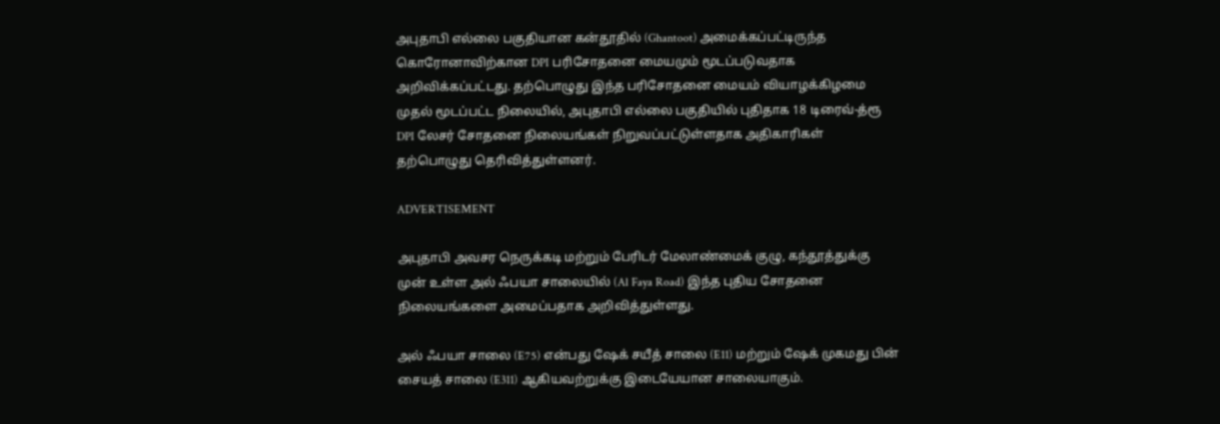அபுதாபி எல்லை பகுதியான கன்தூதில் (Ghantoot) அமைக்கப்பட்டிருந்த கொரோனாவிற்கான DPI பரிசோதனை மையமும் மூடப்படுவதாக அறிவிக்கப்பட்டது. தற்பொழுது இந்த பரிசோதனை மையம் வியாழக்கிழமை முதல் மூடப்பட்ட நிலையில், அபுதாபி எல்லை பகுதியில் புதிதாக 18 டிரைவ்-த்ரூ DPI லேசர் சோதனை நிலையங்கள் நிறுவப்பட்டுள்ளதாக அதிகாரிகள் தற்பொழுது தெரிவித்துள்ளனர்.

ADVERTISEMENT

அபுதாபி அவசர நெருக்கடி மற்றும் பேரிடர் மேலாண்மைக் குழு, கந்தூத்துக்கு முன் உள்ள அல் ஃபயா சாலையில் (Al Faya Road) இந்த புதிய சோதனை நிலையங்களை அமைப்பதாக அறிவித்துள்ளது.

அல் ஃபயா சாலை (E75) என்பது ஷேக் சயீத் சாலை (E11) மற்றும் ஷேக் முகமது பின் சையத் சாலை (E311) ஆகியவற்றுக்கு இடையேயான சாலையாகும்.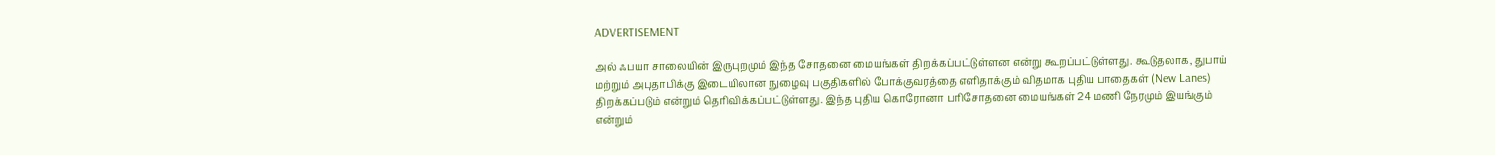ADVERTISEMENT

அல் ஃபயா சாலையின் இருபுறமும் இந்த சோதனை மையங்கள் திறக்கப்பட்டுள்ளன என்று கூறப்பட்டுள்ளது. கூடுதலாக, துபாய் மற்றும் அபுதாபிக்கு இடையிலான நுழைவு பகுதிகளில் போக்குவரத்தை எளிதாக்கும் விதமாக புதிய பாதைகள் (New Lanes) திறக்கப்படும் என்றும் தெரிவிக்கப்பட்டுள்ளது. இந்த புதிய கொரோனா பரிசோதனை மையங்கள் 24 மணி நேரமும் இயங்கும் என்றும்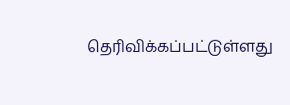தெரிவிக்கப்பட்டுள்ளது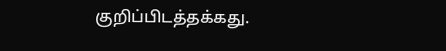குறிப்பிடத்தக்கது.